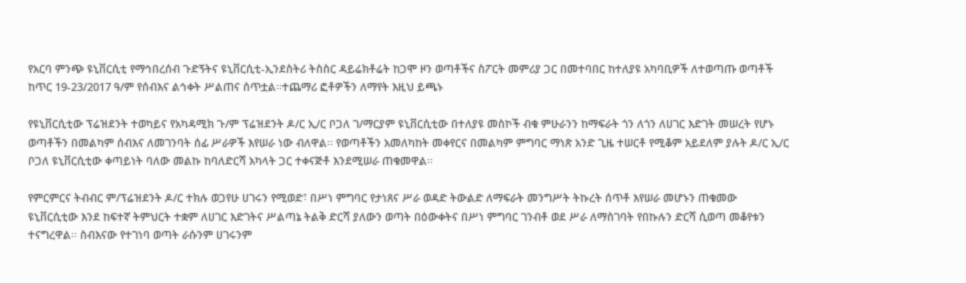የአርባ ምንጭ ዩኒቨርሲቲ የማኅበረሰብ ጉድኝትና ዩኒቨርሲቲ-ኢንደስትሪ ትስስር ዳይሬክቶሬት ከጋሞ ዞን ወጣቶችና ስፖርት መምሪያ ጋር በመተባበር ከተለያዩ አካባቢዎች ለተወጣጡ ወጣቶች ከጥር 19-23/2017 ዓ/ም የሰብእና ልኅቀት ሥልጠና ሰጥቷል፡፡ተጨማሪ ፎቶዎችን ለማየት እዚህ ይጫኑ

የዩኒቨርሲቲው ፕሬዝደንት ተወካይና የአካዳሚክ ጉ/ም ፕሬዝደንት ዶ/ር ኢ/ር ቦጋለ ገ/ማርያም ዩኒቨርሲቲው በተለያዩ መስኮች ብቁ ምሁራንን ከማፍራት ጎን ለጎን ለሀገር እድገት መሠረት የሆኑ ወጣቶችን በመልካም ሰብእና ለመገንባት ሰፊ ሥራዎች እየሠራ ነው ብለዋል፡፡ የወጣቶችን አመለካከት መቀየርና በመልካም ምግባር ማነጽ አንድ ጊዜ ተሠርቶ የሚቆም አይደለም ያሉት ዶ/ር ኢ/ር ቦጋለ ዩኒቨርሲቲው ቀጣይነት ባለው መልኩ ከባለድርሻ አካላት ጋር ተቀናጅቶ እንደሚሠራ ጠቁመዋል፡፡

የምርምርና ትብብር ም/ፕሬዝደንት ዶ/ር ተክሉ ወጋየሁ ሀገሩን የሚወድ፣ በሥነ ምግባር የታነጸና ሥራ ወዳድ ትውልድ ለማፍራት መንግሥት ትኩረት ሰጥቶ እየሠራ መሆኑን ጠቁመው ዩኒቨርሲቲው እንደ ከፍተኛ ትምህርት ተቋም ለሀገር እድገትና ሥልጣኔ ትልቅ ድርሻ ያለውን ወጣት በዕውቀትና በሥነ ምግባር ገንብቶ ወደ ሥራ ለማስገባት የበኩሉን ድርሻ ሲወጣ መቆየቱን ተናግረዋል፡፡ ስብእናው የተገነባ ወጣት ራሱንም ሀገሩንም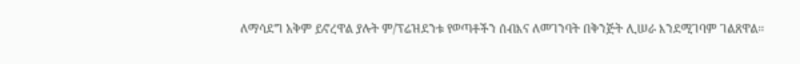ለማሳደግ አቅም ይኖረዋል ያሉት ም/ፕሬዝደንቱ የወጣቶችን ሰብእና ለመገንባት በቅንጅት ሊሠራ እንደሚገባም ገልጸዋል፡፡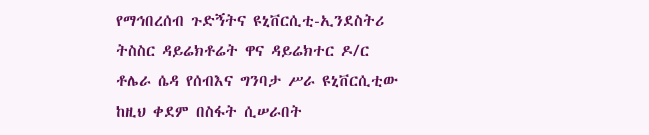የማኅበረሰብ ጉድኝትና ዩኒቨርሲቲ-ኢንደስትሪ ትስስር ዳይሬክቶሬት ዋና ዳይሬክተር ዶ/ር ቶሌራ ሴዳ የሰብእና ግንባታ ሥራ ዩኒቨርሲቲው ከዚህ ቀደም በስፋት ሲሠራበት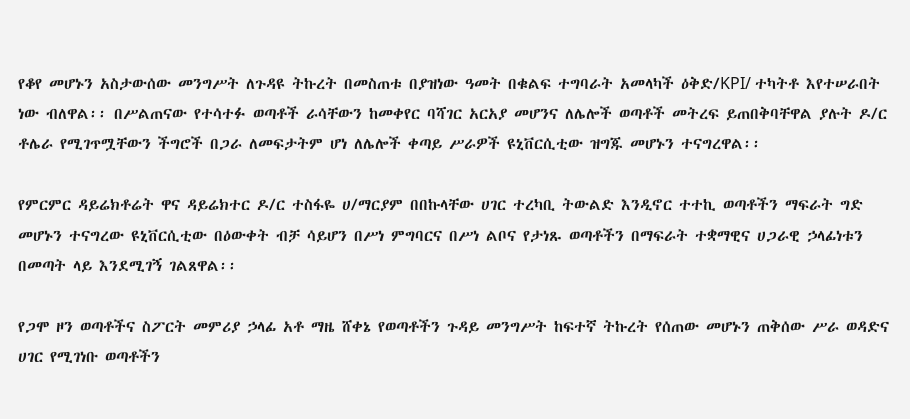የቆየ መሆኑን አስታውሰው መንግሥት ለጉዳዩ ትኩረት በመስጠቱ በያዝነው ዓመት በቁልፍ ተግባራት አመላካች ዕቅድ/KPI/ ተካትቶ እየተሠራበት ነው ብለዋል፡፡ በሥልጠናው የተሳተፉ ወጣቶች ራሳቸውን ከመቀየር ባሻገር አርአያ መሆንና ለሌሎች ወጣቶች መትረፍ ይጠበቅባቸዋል ያሉት ዶ/ር ቶሌራ የሚገጥሟቸውን ችግሮች በጋራ ለመፍታትም ሆነ ለሌሎች ቀጣይ ሥራዎች ዩኒቨርሲቲው ዝግጁ መሆኑን ተናግረዋል፡፡

የምርምር ዳይሬክቶሬት ዋና ዳይሬክተር ዶ/ር ተስፋዬ ሀ/ማርያም በበኩላቸው ሀገር ተረካቢ ትውልድ እንዲኖር ተተኪ ወጣቶችን ማፍራት ግድ መሆኑን ተናግረው ዩኒቨርሲቲው በዕውቀት ብቻ ሳይሆን በሥነ ምግባርና በሥነ ልቦና የታነጹ ወጣቶችን በማፍራት ተቋማዊና ሀጋራዊ ኃላፊነቱን በመጣት ላይ እንደሚገኝ ገልጸዋል፡፡

የጋሞ ዞን ወጣቶችና ስፖርት መምሪያ ኃላፊ አቶ ማዜ ሸቀኔ የወጣቶችን ጉዳይ መንግሥት ከፍተኛ ትኩረት የሰጠው መሆኑን ጠቅሰው ሥራ ወዳድና ሀገር የሚገነቡ ወጣቶችን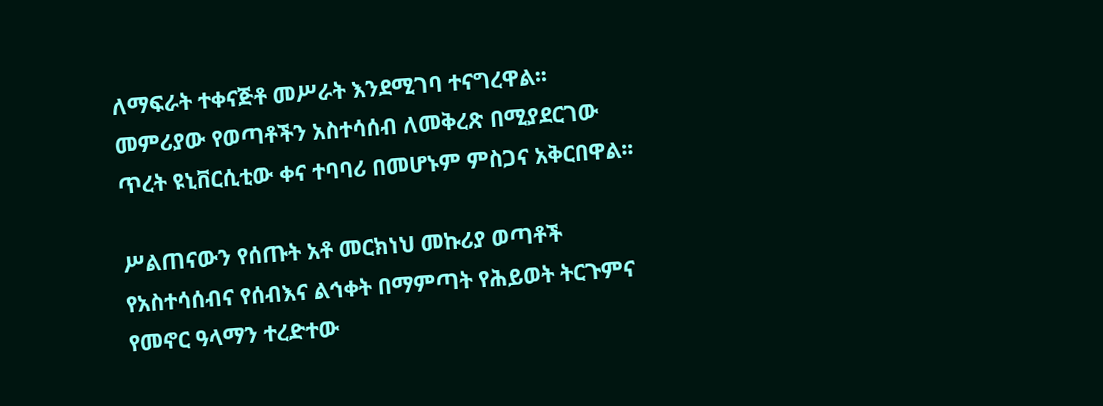ለማፍራት ተቀናጅቶ መሥራት እንደሚገባ ተናግረዋል፡፡ መምሪያው የወጣቶችን አስተሳሰብ ለመቅረጽ በሚያደርገው ጥረት ዩኒቨርሲቲው ቀና ተባባሪ በመሆኑም ምስጋና አቅርበዋል፡፡

ሥልጠናውን የሰጡት አቶ መርክነህ መኩሪያ ወጣቶች የአስተሳሰብና የሰብእና ልኅቀት በማምጣት የሕይወት ትርጉምና የመኖር ዓላማን ተረድተው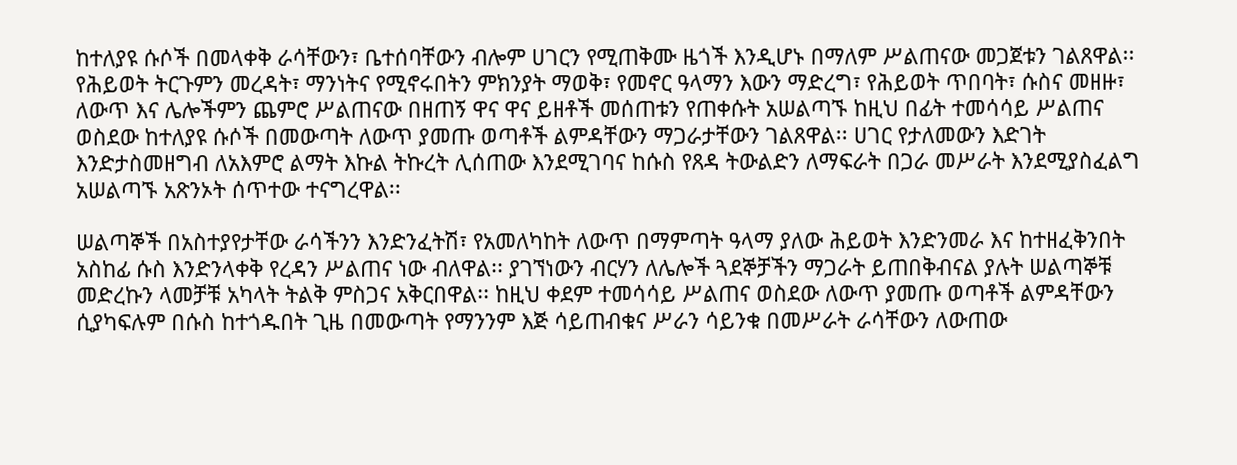ከተለያዩ ሱሶች በመላቀቅ ራሳቸውን፣ ቤተሰባቸውን ብሎም ሀገርን የሚጠቅሙ ዜጎች እንዲሆኑ በማለም ሥልጠናው መጋጀቱን ገልጸዋል፡፡ የሕይወት ትርጉምን መረዳት፣ ማንነትና የሚኖሩበትን ምክንያት ማወቅ፣ የመኖር ዓላማን እውን ማድረግ፣ የሕይወት ጥበባት፣ ሱስና መዘዙ፣ ለውጥ እና ሌሎችምን ጨምሮ ሥልጠናው በዘጠኝ ዋና ዋና ይዘቶች መሰጠቱን የጠቀሱት አሠልጣኙ ከዚህ በፊት ተመሳሳይ ሥልጠና ወስደው ከተለያዩ ሱሶች በመውጣት ለውጥ ያመጡ ወጣቶች ልምዳቸውን ማጋራታቸውን ገልጸዋል፡፡ ሀገር የታለመውን እድገት እንድታስመዘግብ ለአእምሮ ልማት እኩል ትኩረት ሊሰጠው እንደሚገባና ከሱስ የጸዳ ትውልድን ለማፍራት በጋራ መሥራት እንደሚያስፈልግ አሠልጣኙ አጽንኦት ሰጥተው ተናግረዋል፡፡

ሠልጣኞች በአስተያየታቸው ራሳችንን እንድንፈትሽ፣ የአመለካከት ለውጥ በማምጣት ዓላማ ያለው ሕይወት እንድንመራ እና ከተዘፈቅንበት አስከፊ ሱስ እንድንላቀቅ የረዳን ሥልጠና ነው ብለዋል፡፡ ያገኘነውን ብርሃን ለሌሎች ጓደኞቻችን ማጋራት ይጠበቅብናል ያሉት ሠልጣኞቹ መድረኩን ላመቻቹ አካላት ትልቅ ምስጋና አቅርበዋል፡፡ ከዚህ ቀደም ተመሳሳይ ሥልጠና ወስደው ለውጥ ያመጡ ወጣቶች ልምዳቸውን ሲያካፍሉም በሱስ ከተጎዱበት ጊዜ በመውጣት የማንንም እጅ ሳይጠብቁና ሥራን ሳይንቁ በመሥራት ራሳቸውን ለውጠው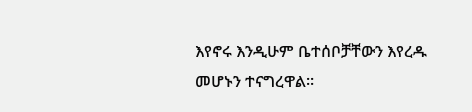እየኖሩ እንዲሁም ቤተሰቦቻቸውን እየረዱ መሆኑን ተናግረዋል፡፡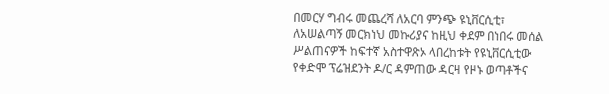በመርሃ ግብሩ መጨረሻ ለአርባ ምንጭ ዩኒቨርሲቲ፣ ለአሠልጣኝ መርክነህ መኩሪያና ከዚህ ቀደም በነበሩ መሰል ሥልጠናዎች ከፍተኛ አስተዋጽኦ ላበረከቱት የዩኒቨርሲቲው የቀድሞ ፕሬዝደንት ዶ/ር ዳምጠው ዳርዛ የዞኑ ወጣቶችና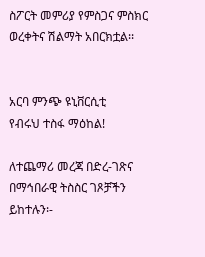ስፖርት መምሪያ የምስጋና ምስክር ወረቀትና ሽልማት አበርክቷል፡፡


አርባ ምንጭ ዩኒቨርሲቲ
የብሩህ ተስፋ ማዕከል!

ለተጨማሪ መረጃ በድረ-ገጽና በማኅበራዊ ትስስር ገጾቻችን ይከተሉን፡-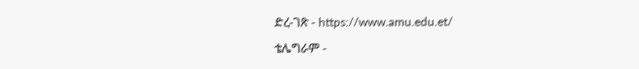ድረ-ገጽ - https://www.amu.edu.et/

ቴሌግራም -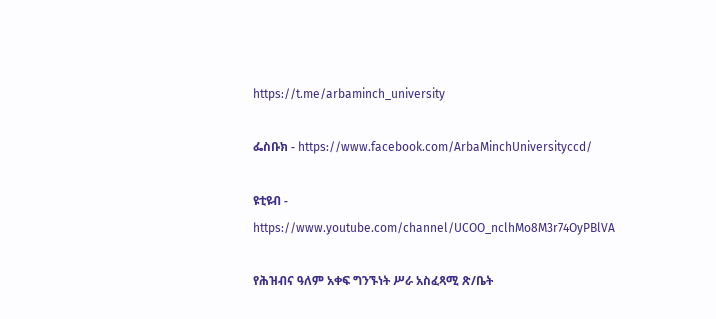https://t.me/arbaminch_university

ፌስቡክ - https://www.facebook.com/ArbaMinchUniversityccd/

ዩቲዩብ - https://www.youtube.com/channel/UCOO_nclhMo8M3r74OyPBlVA

የሕዝብና ዓለም አቀፍ ግንኙነት ሥራ አስፈጻሚ ጽ/ቤት